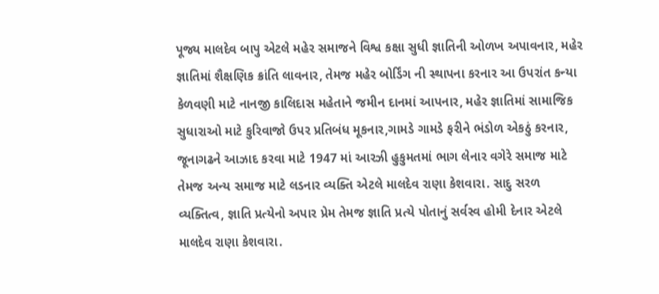પૂજ્ય માલદેવ બાપુ એટલે મહેર સમાજને વિશ્વ કક્ષા સુધી જ્ઞાતિની ઓળખ અપાવનાર, મહેર જ્ઞાતિમાં શૈક્ષણિક ક્રાંતિ લાવનાર, તેમજ મહેર બોર્ડિંગ ની સ્થાપના કરનાર આ ઉપરાંત કન્યા કેળવણી માટે નાનજી કાલિદાસ મહેતાને જમીન દાનમાં આપનાર, મહેર જ્ઞાતિમાં સામાજિક સુધારાઓ માટે કુરિવાજો ઉપર પ્રતિબંધ મૂકનાર,ગામડે ગામડે ફરીને ભંડોળ એકઠું કરનાર, જૂનાગઢને આઝાદ કરવા માટે 1947 માં આરઝી હુકુમતમાં ભાગ લેનાર વગેરે સમાજ માટે તેમજ અન્ય સમાજ માટે લડનાર વ્યક્તિ એટલે માલદેવ રાણા કેશવારા. સાદુ સરળ વ્યક્તિત્વ, જ્ઞાતિ પ્રત્યેનો અપાર પ્રેમ તેમજ જ્ઞાતિ પ્રત્યે પોતાનું સર્વસ્વ હોમી દેનાર એટલે માલદેવ રાણા કેશવારા.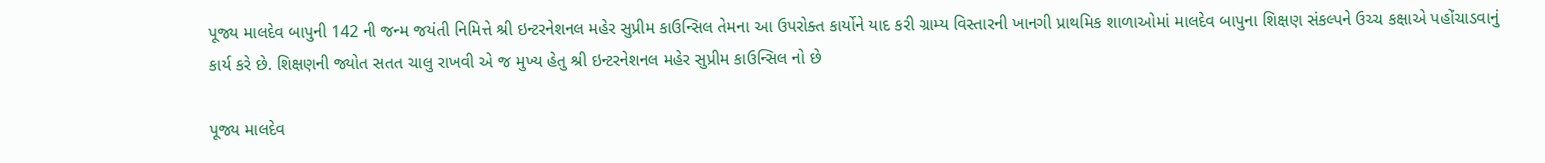પૂજ્ય માલદેવ બાપુની 142 ની જન્મ જયંતી નિમિત્તે શ્રી ઇન્ટરનેશનલ મહેર સુપ્રીમ કાઉન્સિલ તેમના આ ઉપરોક્ત કાર્યોને યાદ કરી ગ્રામ્ય વિસ્તારની ખાનગી પ્રાથમિક શાળાઓમાં માલદેવ બાપુના શિક્ષણ સંકલ્પને ઉચ્ચ કક્ષાએ પહોંચાડવાનું કાર્ય કરે છે. શિક્ષણની જ્યોત સતત ચાલુ રાખવી એ જ મુખ્ય હેતુ શ્રી ઇન્ટરનેશનલ મહેર સુપ્રીમ કાઉન્સિલ નો છે

પૂજ્ય માલદેવ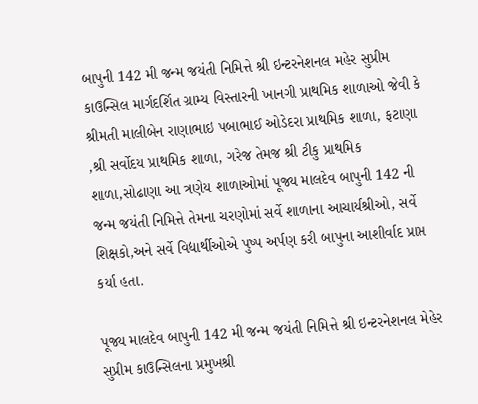બાપુની 142 મી જન્મ જયંતી નિમિત્તે શ્રી ઇન્ટરનેશનલ મહેર સુપ્રીમ કાઉન્સિલ માર્ગદર્શિત ગ્રામ્ય વિસ્તારની ખાનગી પ્રાથમિક શાળાઓ જેવી કે શ્રીમતી માલીબેન રાણાભાઇ પબાભાઈ ઓડેદરા પ્રાથમિક શાળા, ફટાણા ,શ્રી સર્વોદય પ્રાથમિક શાળા, ગરેજ તેમજ શ્રી ટીકુ પ્રાથમિક શાળા,સોઢાણા આ ત્રણેય શાળાઓમાં પૂજ્ય માલદેવ બાપુની 142 ની જન્મ જયંતી નિમિત્તે તેમના ચરણોમાં સર્વે શાળાના આચાર્યશ્રીઓ, સર્વે શિક્ષકો,અને સર્વે વિદ્યાર્થીઓએ પુષ્પ અર્પણ કરી બાપુના આશીર્વાદ પ્રાપ્ત કર્યા હતા.

પૂજ્ય માલદેવ બાપુની 142 મી જન્મ જયંતી નિમિત્તે શ્રી ઇન્ટરનેશનલ મેહેર સુપ્રીમ કાઉન્સિલના પ્રમુખશ્રી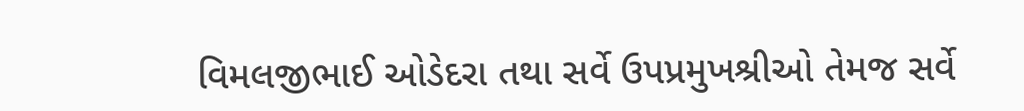વિમલજીભાઈ ઓડેદરા તથા સર્વે ઉપપ્રમુખશ્રીઓ તેમજ સર્વે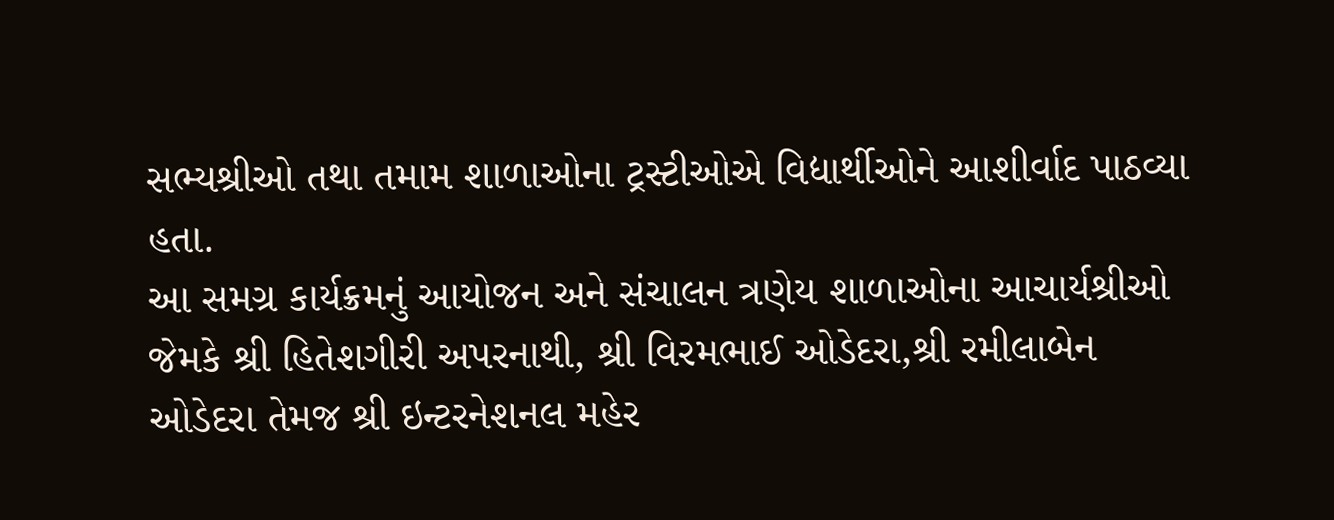સભ્યશ્રીઓ તથા તમામ શાળાઓના ટ્રસ્ટીઓએ વિદ્યાર્થીઓને આશીર્વાદ પાઠવ્યા હતા.
આ સમગ્ર કાર્યક્રમનું આયોજન અને સંચાલન ત્રણેય શાળાઓના આચાર્યશ્રીઓ જેમકે શ્રી હિતેશગીરી અપરનાથી, શ્રી વિરમભાઈ ઓડેદરા,શ્રી રમીલાબેન ઓડેદરા તેમજ શ્રી ઇન્ટરનેશનલ મહેર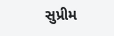સુપ્રીમ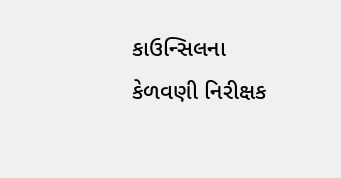કાઉન્સિલના કેળવણી નિરીક્ષક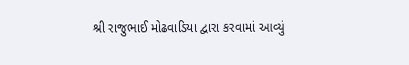શ્રી રાજુભાઈ મોઢવાડિયા દ્વારા કરવામાં આવ્યું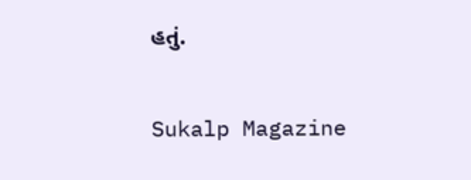હતું.

Sukalp Magazine